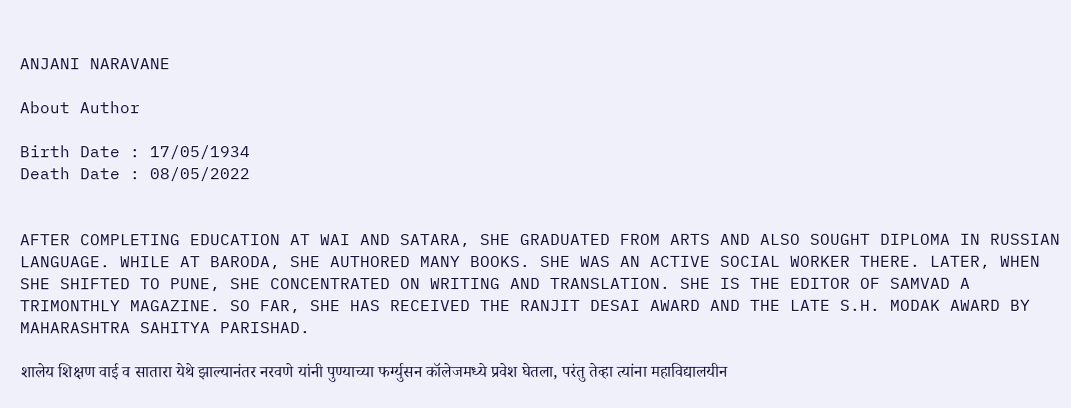ANJANI NARAVANE

About Author

Birth Date : 17/05/1934
Death Date : 08/05/2022


AFTER COMPLETING EDUCATION AT WAI AND SATARA, SHE GRADUATED FROM ARTS AND ALSO SOUGHT DIPLOMA IN RUSSIAN LANGUAGE. WHILE AT BARODA, SHE AUTHORED MANY BOOKS. SHE WAS AN ACTIVE SOCIAL WORKER THERE. LATER, WHEN SHE SHIFTED TO PUNE, SHE CONCENTRATED ON WRITING AND TRANSLATION. SHE IS THE EDITOR OF SAMVAD A TRIMONTHLY MAGAZINE. SO FAR, SHE HAS RECEIVED THE RANJIT DESAI AWARD AND THE LATE S.H. MODAK AWARD BY MAHARASHTRA SAHITYA PARISHAD.

शालेय शिक्षण वाई व सातारा येथे झाल्यानंतर नरवणे यांनी पुण्याच्या फर्ग्युसन कॉलेजमध्ये प्रवेश घेतला, परंतु तेव्हा त्यांना महाविद्यालयीन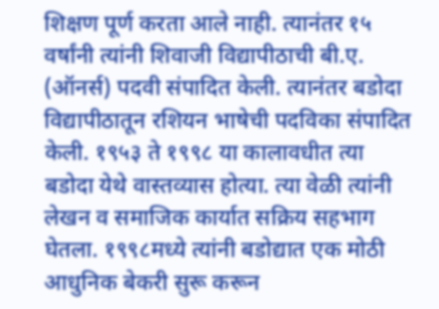शिक्षण पूर्ण करता आले नाही. त्यानंतर १५ वर्षांनी त्यांनी शिवाजी विद्यापीठाची बी.ए. (ऑनर्स) पदवी संपादित केली. त्यानंतर बडोदा विद्यापीठातून रशियन भाषेची पदविका संपादित केली. १९५३ ते १९९८ या कालावधीत त्या बडोदा येथे वास्तव्यास होत्या. त्या वेळी त्यांनी लेखन व समाजिक कार्यात सक्रिय सहभाग घेतला. १९९८मध्ये त्यांनी बडोद्यात एक मोठी आधुनिक बेकरी सुरू करून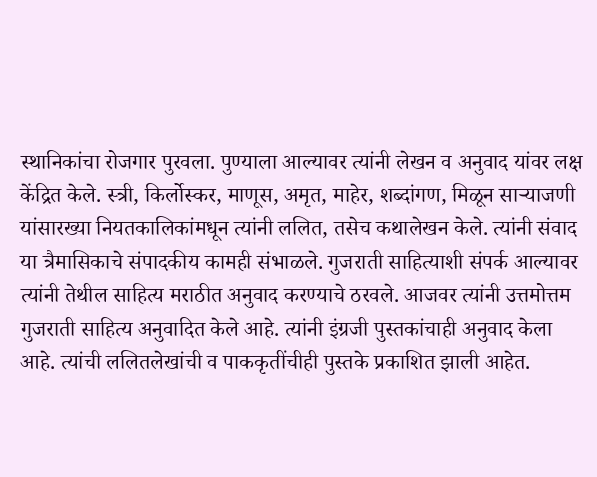स्थानिकांचा रोजगार पुरवला. पुण्याला आल्यावर त्यांनी लेखन व अनुवाद यांवर लक्ष केंद्रित केले. स्त्री, किर्लोस्कर, माणूस, अमृत, माहेर, शब्दांगण, मिळून साऱ्याजणी यांसारख्या नियतकालिकांमधून त्यांनी ललित, तसेच कथालेखन केले. त्यांनी संवाद या त्रैमासिकाचे संपादकीय कामही संभाळले. गुजराती साहित्याशी संपर्क आल्यावर त्यांनी तेथील साहित्य मराठीत अनुवाद करण्याचे ठरवले. आजवर त्यांनी उत्तमोत्तम गुजराती साहित्य अनुवादित केले आहे. त्यांनी इंग्रजी पुस्तकांचाही अनुवाद केला आहे. त्यांची ललितलेखांची व पाककृतींचीही पुस्तके प्रकाशित झाली आहेत.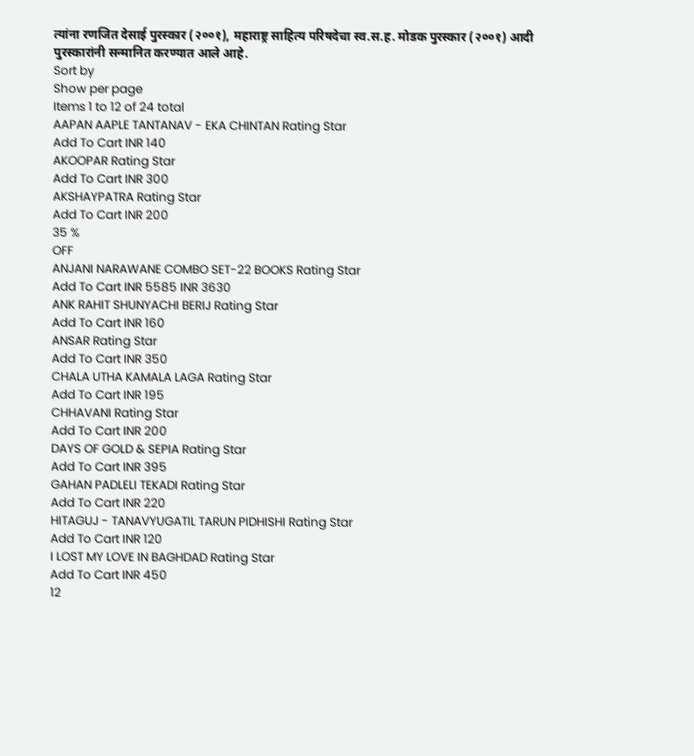त्यांना रणजित देसाई पुरस्कार (२००१), महाराष्ट्र साहित्य परिषदेचा स्व.स.ह. मोडक पुरस्कार (२००१) आदी पुरस्कारांनी सन्मानित करण्यात आले आहे.
Sort by
Show per page
Items 1 to 12 of 24 total
AAPAN AAPLE TANTANAV - EKA CHINTAN Rating Star
Add To Cart INR 140
AKOOPAR Rating Star
Add To Cart INR 300
AKSHAYPATRA Rating Star
Add To Cart INR 200
35 %
OFF
ANJANI NARAWANE COMBO SET-22 BOOKS Rating Star
Add To Cart INR 5585 INR 3630
ANK RAHIT SHUNYACHI BERIJ Rating Star
Add To Cart INR 160
ANSAR Rating Star
Add To Cart INR 350
CHALA UTHA KAMALA LAGA Rating Star
Add To Cart INR 195
CHHAVANI Rating Star
Add To Cart INR 200
DAYS OF GOLD & SEPIA Rating Star
Add To Cart INR 395
GAHAN PADLELI TEKADI Rating Star
Add To Cart INR 220
HITAGUJ - TANAVYUGATIL TARUN PIDHISHI Rating Star
Add To Cart INR 120
I LOST MY LOVE IN BAGHDAD Rating Star
Add To Cart INR 450
12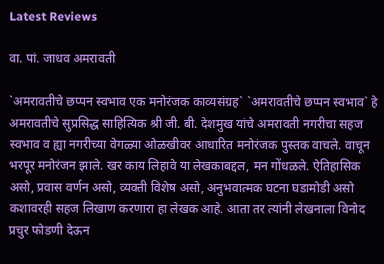Latest Reviews

वा. पां. जाधव अमरावती

`अमरावतीचे छप्पन स्वभाव एक मनोरंजक काव्यसंग्रह` `अमरावतीचे छप्पन स्वभाव` हे अमरावतीचे सुप्रसिद्ध साहित्यिक श्री जी. बी. देशमुख यांचे अमरावती नगरीचा सहज स्वभाव व ह्या नगरीच्या वेगळ्या ओळखीवर आधारित मनोरंजक पुस्तक वाचले. वाचून भरपूर मनोरंजन झाले. खर काय लिहावे या लेखकाबद्दल, मन गोंधळले. ऐतिहासिक असो, प्रवास वर्णन असो, व्यक्ती विशेष असो, अनुभवात्मक घटना घडामोडी असो कशावरही सहज लिखाण करणारा हा लेखक आहे. आता तर त्यांनी लेखनाला विनोद प्रचुर फोडणी देऊन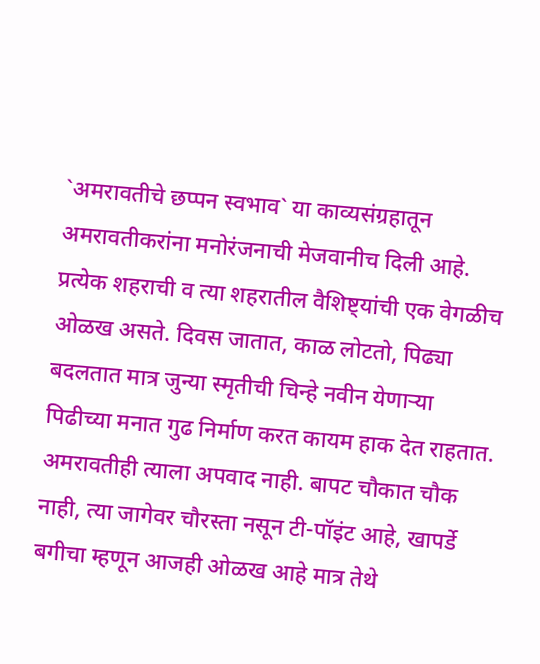`अमरावतीचे छप्पन स्वभाव` या काव्यसंग्रहातून अमरावतीकरांना मनोरंजनाची मेजवानीच दिली आहे. प्रत्येक शहराची व त्या शहरातील वैशिष्ट्यांची एक वेगळीच ओळख असते. दिवस जातात, काळ लोटतो, पिढ्या बदलतात मात्र जुन्या स्मृतीची चिन्हे नवीन येणाऱ्या पिढीच्या मनात गुढ निर्माण करत कायम हाक देत राहतात. अमरावतीही त्याला अपवाद नाही. बापट चौकात चौक नाही, त्या जागेवर चौरस्ता नसून टी-पॉइंट आहे, खापर्डे बगीचा म्हणून आजही ओळख आहे मात्र तेथे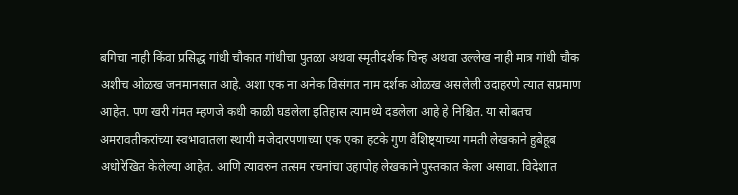बगिचा नाही किंवा प्रसिद्ध गांधी चौकात गांधीचा पुतळा अथवा स्मृतीदर्शक चिन्ह अथवा उल्लेख नाही मात्र गांधी चौक अशीच ओळख जनमानसात आहे. अशा एक ना अनेक विसंगत नाम दर्शक ओळख असलेली उदाहरणे त्यात सप्रमाण आहेत. पण खरी गंमत म्हणजे कधी काळी घडलेला इतिहास त्यामध्ये दडलेला आहे हे निश्चित. या सोबतच अमरावतीकरांच्या स्वभावातला स्थायी मजेदारपणाच्या एक एका हटके गुण वैशिष्ट्याच्या गमती लेखकाने हुबेहूब अधोरेखित केलेल्या आहेत. आणि त्यावरुन तत्सम रचनांचा उहापोह लेखकाने पुस्तकात केला असावा. विदेशात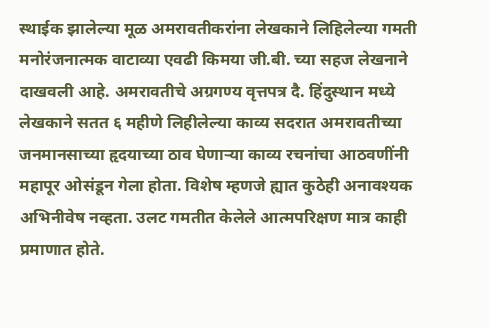स्थाईक झालेल्या मूळ अमरावतीकरांना लेखकाने लिहिलेल्या गमती मनोरंजनात्मक वाटाव्या एवढी किमया जी.बी. च्या सहज लेखनाने दाखवली आहे. अमरावतीचे अग्रगण्य वृत्तपत्र दै. हिंदुस्थान मध्ये लेखकाने सतत ६ महीणे लिहीलेल्या काव्य सदरात अमरावतीच्या जनमानसाच्या हृदयाच्या ठाव घेणाऱ्या काव्य रचनांचा आठवणींनी महापूर ओसंडून गेला होता. विशेष म्हणजे ह्यात कुठेही अनावश्यक अभिनीवेष नव्हता. उलट गमतीत केलेले आत्मपरिक्षण मात्र काही प्रमाणात होते.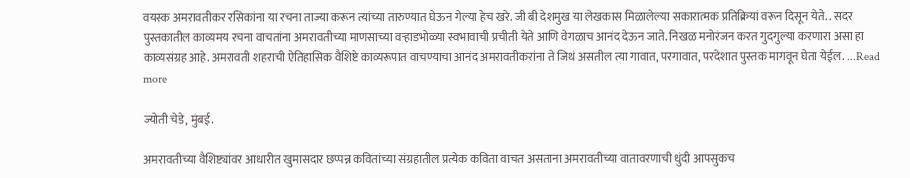वयस्क अमरावतीकर रसिकांना या रचना ताज्या करून त्यांच्या तारुण्यात घेऊन गेल्या हेच खरे. जी बी देशमुख या लेखकास मिळालेल्या सकारात्मक प्रतिक्रियां वरून दिसून येते. . सदर पुस्तकातील काव्यमय रचना वाचतांना अमरावतीच्या माणसाच्या वऱ्हाडभोळ्या स्वभावाची प्रचीती येते आणि वेगळाच आनंद देऊन जाते. निखळ मनोरंजन करत गुदगुल्या करणारा असा हा काव्यसंग्रह आहे. अमरावती शहराची ऐतिहासिक वैशिष्टे काव्यरूपात वाचण्याचा आनंद अमरावतीकरांना ते जिथं असतील त्या गावात, परगावात, परदेशात पुस्तक मागवून घेता येईल. ...Read more

ज्योती चेडे, मुंबई.

अमरावतीच्या वैशिष्ट्यांवर आधारीत खुमासदार छप्पन्न कवितांच्या संग्रहातील प्रत्येक कविता वाचत असताना अमरावतीच्या वातावरणाची धुंदी आपसुकच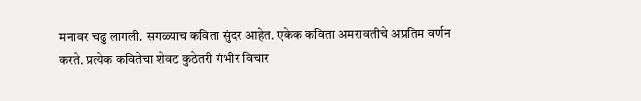मनावर चढु लागली. सगळ्याच कविता सुंदर आहेत. एकेक कविता अमरावतीचे अप्रतिम वर्णन करते. प्रत्येक कवितेचा शेवट कुठेतरी गंभीर विचार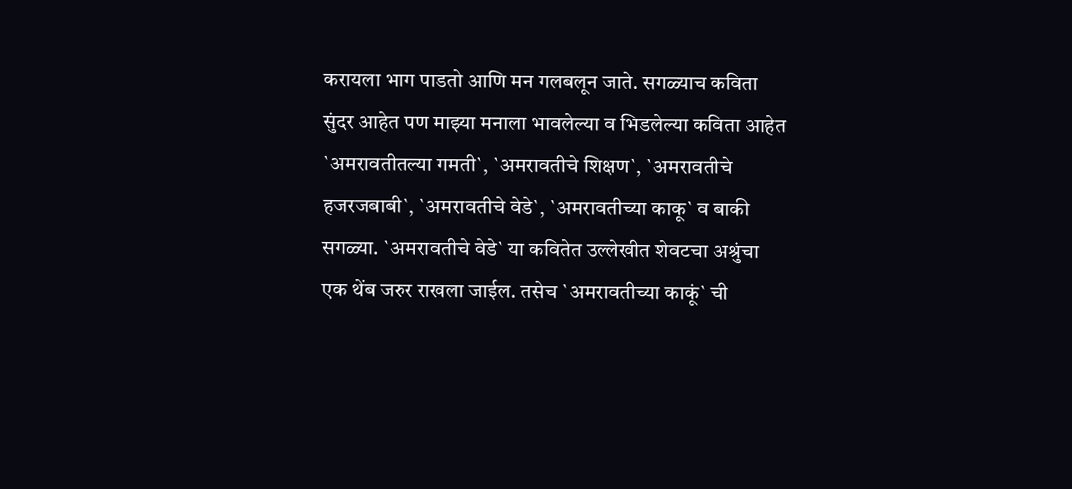करायला भाग पाडतो आणि मन गलबलून जाते. सगळ्याच कविता सुंदर आहेत पण माझ्या मनाला भावलेल्या व भिडलेल्या कविता आहेत `अमरावतीतल्या गमती`, `अमरावतीचे शिक्षण`, `अमरावतीचे हजरजबाबी`, `अमरावतीचे वेडे`, `अमरावतीच्या काकू` व बाकी सगळ्या. `अमरावतीचे वेडे` या कवितेत उल्लेखीत शेवटचा अश्रुंचा एक थेंब जरुर राखला जाईल. तसेच `अमरावतीच्या काकूं` ची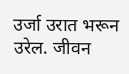उर्जा उरात भरून उरेल. जीवन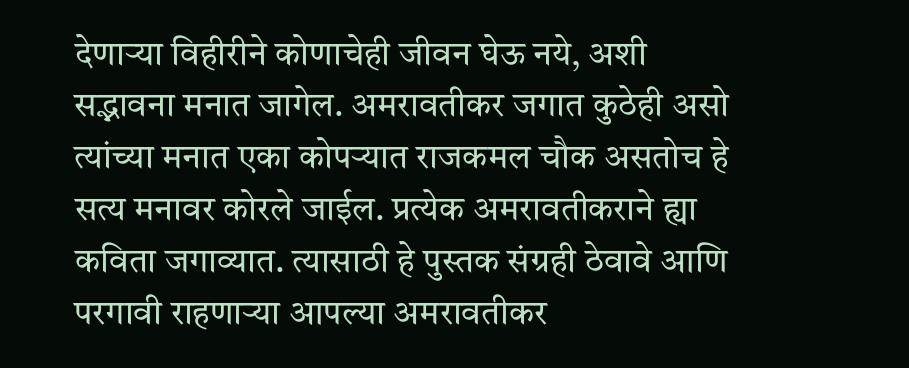देणाऱ्या विहीरीने कोणाचेही जीवन घेऊ नये, अशी सद्भावना मनात जागेल. अमरावतीकर जगात कुठेही असो त्यांच्या मनात एका कोपऱ्यात राजकमल चौक असतोच हे सत्य मनावर कोरले जाईल. प्रत्येक अमरावतीकराने ह्या कविता जगाव्यात. त्यासाठी हे पुस्तक संग्रही ठेवावे आणि परगावी राहणाऱ्या आपल्या अमरावतीकर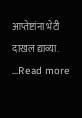आप्तेष्टांना भेटी दाखल द्याव्या. ...Read more